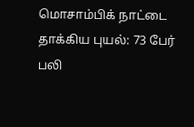மொசாம்பிக் நாட்டை தாக்கிய புயல்: 73 பேர் பலி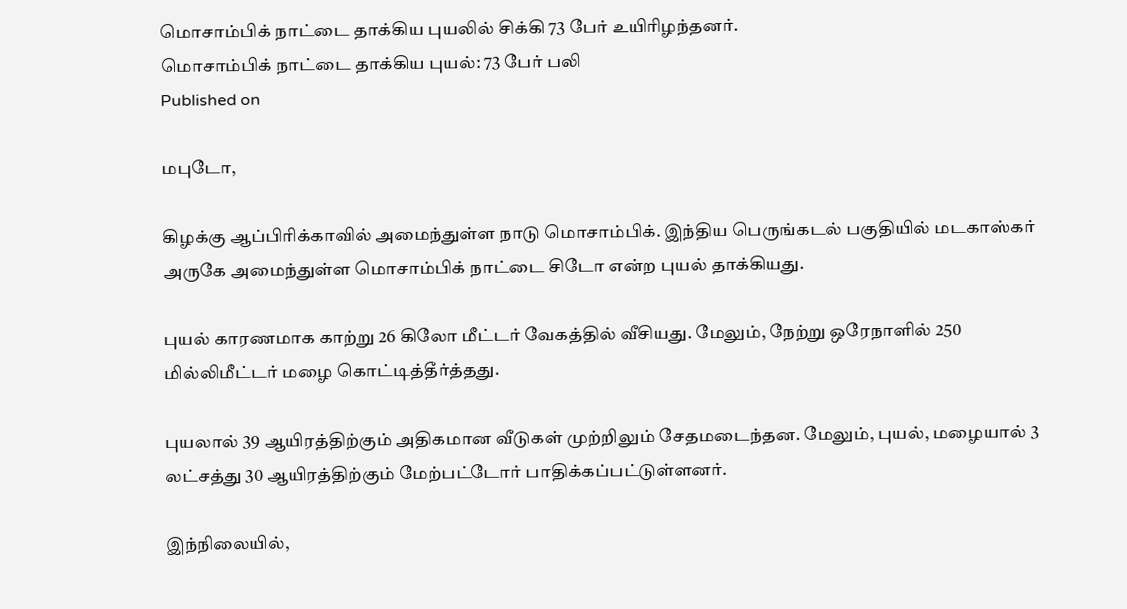மொசாம்பிக் நாட்டை தாக்கிய புயலில் சிக்கி 73 பேர் உயிரிழந்தனர்.
மொசாம்பிக் நாட்டை தாக்கிய புயல்: 73 பேர் பலி
Published on

மபுடோ,

கிழக்கு ஆப்பிரிக்காவில் அமைந்துள்ள நாடு மொசாம்பிக். இந்திய பெருங்கடல் பகுதியில் மடகாஸ்கர் அருகே அமைந்துள்ள மொசாம்பிக் நாட்டை சிடோ என்ற புயல் தாக்கியது.

புயல் காரணமாக காற்று 26 கிலோ மீட்டர் வேகத்தில் வீசியது. மேலும், நேற்று ஒரேநாளில் 250 மில்லிமீட்டர் மழை கொட்டித்தீர்த்தது.

புயலால் 39 ஆயிரத்திற்கும் அதிகமான வீடுகள் முற்றிலும் சேதமடைந்தன. மேலும், புயல், மழையால் 3 லட்சத்து 30 ஆயிரத்திற்கும் மேற்பட்டோர் பாதிக்கப்பட்டுள்ளனர்.

இந்நிலையில்,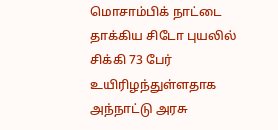மொசாம்பிக் நாட்டை தாக்கிய சிடோ புயலில் சிக்கி 73 பேர் உயிரிழந்துள்ளதாக அந்நாட்டு அரசு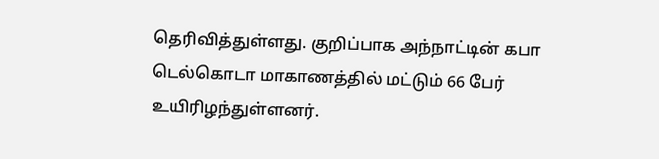தெரிவித்துள்ளது. குறிப்பாக அந்நாட்டின் கபா டெல்கொடா மாகாணத்தில் மட்டும் 66 பேர் உயிரிழந்துள்ளனர்.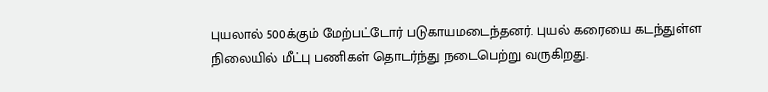புயலால் 500க்கும் மேற்பட்டோர் படுகாயமடைந்தனர். புயல் கரையை கடந்துள்ள நிலையில் மீட்பு பணிகள் தொடர்ந்து நடைபெற்று வருகிறது.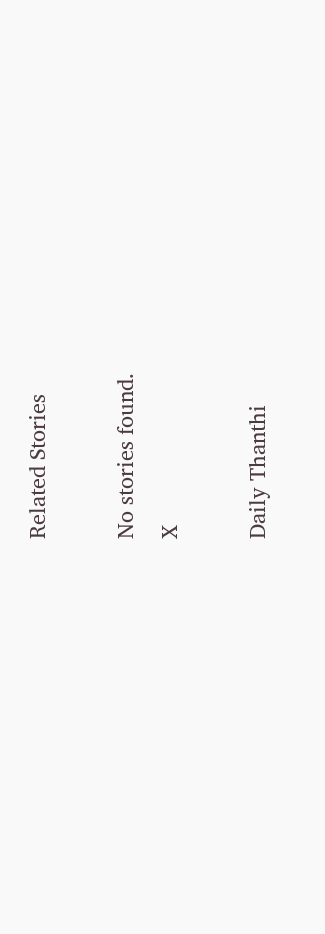Related Stories

No stories found.
X

Daily Thanthi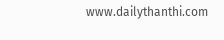www.dailythanthi.com